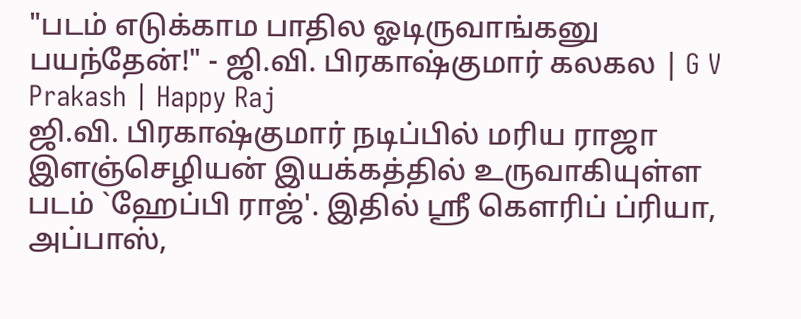"படம் எடுக்காம பாதில ஓடிருவாங்கனு பயந்தேன்!" - ஜி.வி. பிரகாஷ்குமார் கலகல | G V Prakash | Happy Raj
ஜி.வி. பிரகாஷ்குமார் நடிப்பில் மரிய ராஜா இளஞ்செழியன் இயக்கத்தில் உருவாகியுள்ள படம் `ஹேப்பி ராஜ்'. இதில் ஸ்ரீ கௌரிப் ப்ரியா, அப்பாஸ்,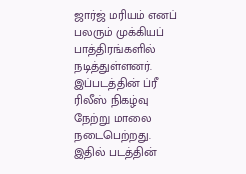ஜார்ஜ் மரியம் எனப் பலரும் முக்கியப் பாத்திரங்களில் நடித்துள்ளனர். இப்படத்தின் ப்ரீ ரிலீஸ் நிகழ்வு நேற்று மாலை நடைபெற்றது. இதில் படத்தின்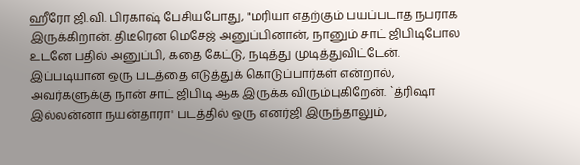ஹீரோ ஜி.வி. பிரகாஷ் பேசியபோது, "மரியா எதற்கும் பயப்படாத நபராக இருக்கிறான். திடீரென மெசேஜ் அனுப்பினான், நானும் சாட் ஜிபிடிபோல உடனே பதில் அனுப்பி, கதை கேட்டு, நடித்து முடித்துவிட்டேன். இப்படியான ஒரு படத்தை எடுத்துக் கொடுப்பார்கள் என்றால், அவர்களுக்கு நான் சாட் ஜிபிடி ஆக இருக்க விரும்புகிறேன். `த்ரிஷா இல்லன்னா நயன்தாரா' படத்தில் ஒரு எனர்ஜி இருந்தாலும்,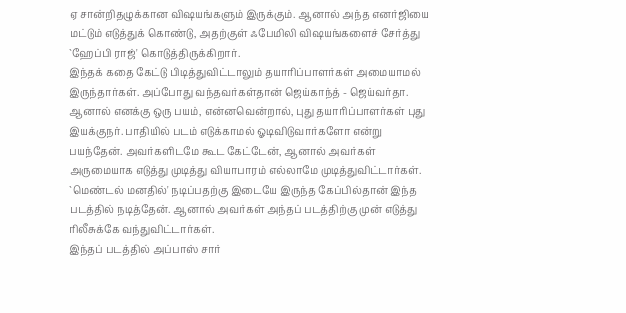ஏ சான்றிதழுக்கான விஷயங்களும் இருக்கும். ஆனால் அந்த எனர்ஜியை மட்டும் எடுத்துக் கொண்டு, அதற்குள் ஃபேமிலி விஷயங்களைச் சேர்த்து `ஹேப்பி ராஜ்' கொடுத்திருக்கிறார்.
இந்தக் கதை கேட்டு பிடித்துவிட்டாலும் தயாரிப்பாளர்கள் அமையாமல் இருந்தார்கள். அப்போது வந்தவர்கள்தான் ஜெய்காந்த் - ஜெய்வர்தா. ஆனால் எனக்கு ஒரு பயம், என்னவென்றால், புது தயாரிப்பாளர்கள் புது இயக்குநர். பாதியில் படம் எடுக்காமல் ஓடிவிடுவார்களோ என்று பயந்தேன். அவர்களிடமே கூட கேட்டேன், ஆனால் அவர்கள் அருமையாக எடுத்து முடித்து வியாபாரம் எல்லாமே முடித்துவிட்டார்கள். `மெண்டல் மனதில்' நடிப்பதற்கு இடையே இருந்த கேப்பில்தான் இந்த படத்தில் நடித்தேன். ஆனால் அவர்கள் அந்தப் படத்திற்கு முன் எடுத்து ரிலீசுக்கே வந்துவிட்டார்கள்.
இந்தப் படத்தில் அப்பாஸ் சார்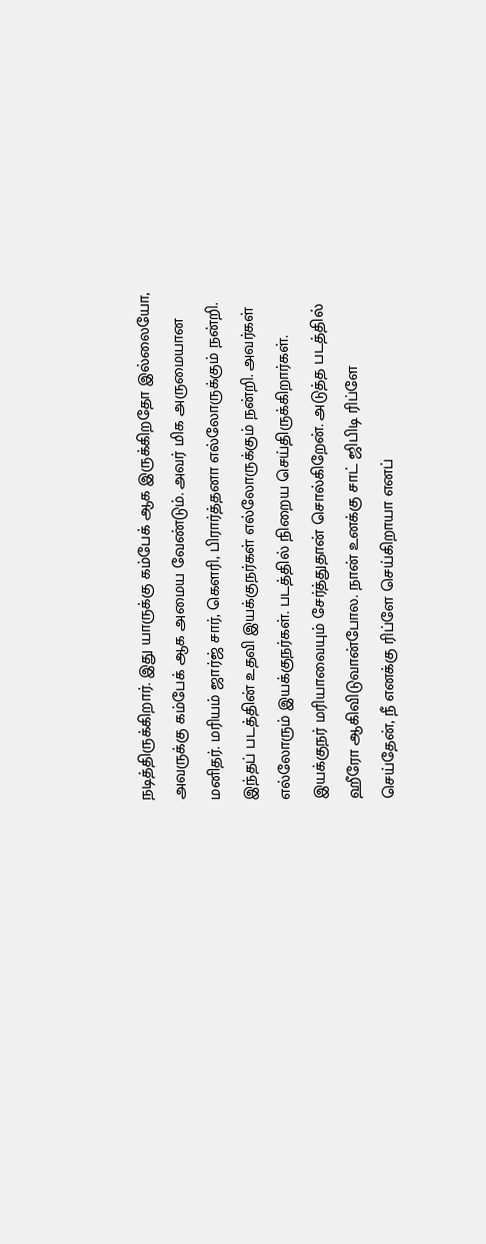நடித்திருக்கிறார். இது யாருக்கு கம்பேக் ஆக இருக்கிறதோ இல்லையோ, அவருக்கு கம்பேக் ஆக அமைய வேண்டும். அவர் மிக அருமையான மனிதர். மரியம் ஜார்ஜ் சார், கௌரி, பிரார்த்தனா எல்லோருக்கும் நன்றி. இந்தப் படத்தின் உதவி இயக்குநர்கள் எல்லோருக்கும் நன்றி. அவர்கள் எல்லோரும் இயக்குநர்கள். படத்தில் நிறைய செய்திருக்கிறார்கள்.
இயக்குநர் மரியாவையும் சேர்த்துதான் சொல்கிறேன். அடுத்த படத்தில் ஹீரோ ஆகிவிடுவான்போல. நான் உனக்கு சாட் ஜிபிடி ரிப்ளே செய்தேன், நீ எனக்கு ரிப்ளே செய்கிறாயா எனப்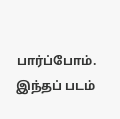பார்ப்போம். இந்தப் படம்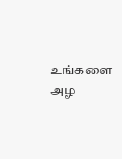உங்களை அழ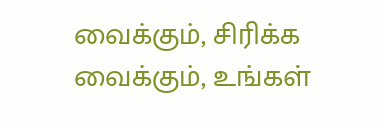வைக்கும், சிரிக்க வைக்கும், உங்கள்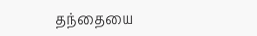தந்தையை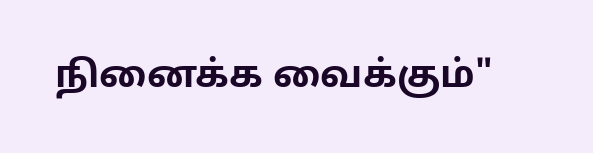நினைக்க வைக்கும்"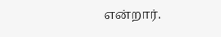என்றார்.